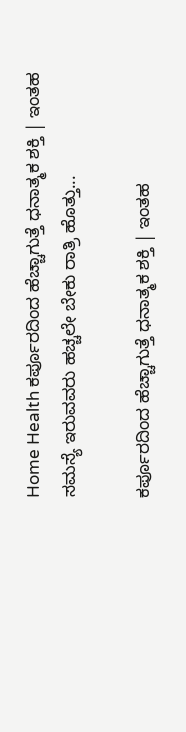Home Health ಕರ್ಪೂರದಿಂದ ಹೆಚ್ಚಾಗುತ್ತೆ ಧನಾತ್ಮಕ ಶಕ್ತಿ | ಇಂತಹ ಸಮಸ್ಯೆ ಇರುವವರು ಹಚ್ಚಲೇ ಬೇಕು ರಾತ್ರಿ ಹೊತ್ತು...

ಕರ್ಪೂರದಿಂದ ಹೆಚ್ಚಾಗುತ್ತೆ ಧನಾತ್ಮಕ ಶಕ್ತಿ | ಇಂತಹ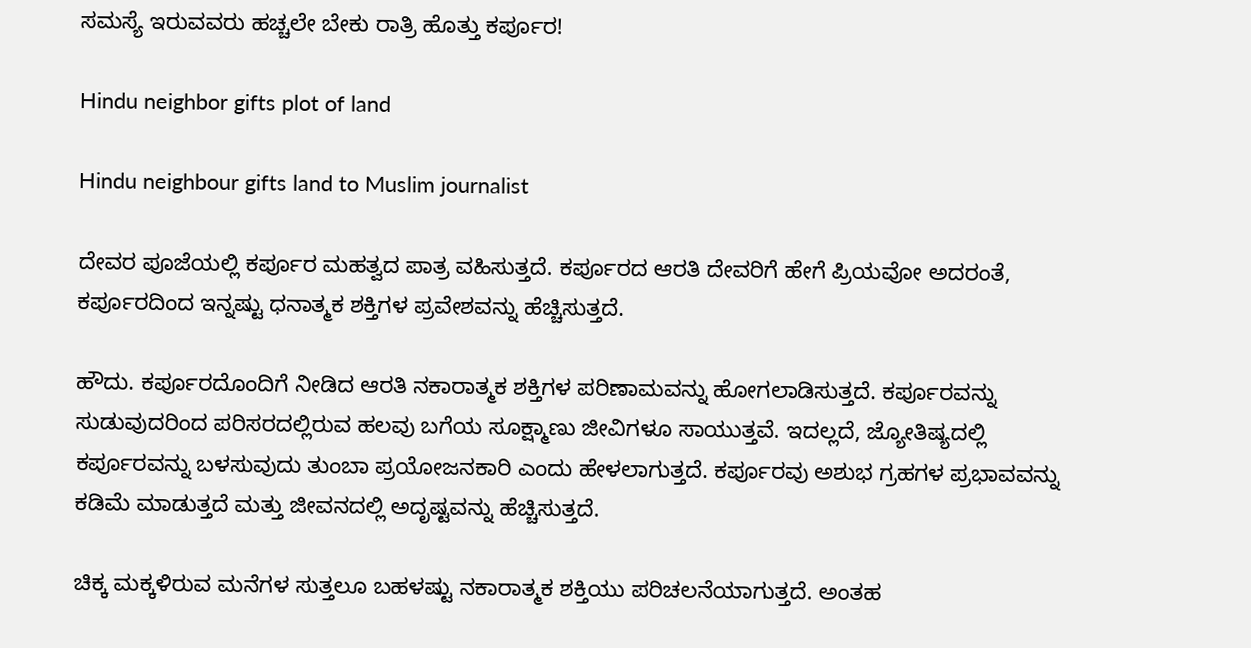ಸಮಸ್ಯೆ ಇರುವವರು ಹಚ್ಚಲೇ ಬೇಕು ರಾತ್ರಿ ಹೊತ್ತು ಕರ್ಪೂರ!

Hindu neighbor gifts plot of land

Hindu neighbour gifts land to Muslim journalist

ದೇವರ ಪೂಜೆಯಲ್ಲಿ ಕರ್ಪೂರ ಮಹತ್ವದ ಪಾತ್ರ ವಹಿಸುತ್ತದೆ. ಕರ್ಪೂರದ ಆರತಿ ದೇವರಿಗೆ ಹೇಗೆ ಪ್ರಿಯವೋ ಅದರಂತೆ, ಕರ್ಪೂರದಿಂದ ಇನ್ನಷ್ಟು ಧನಾತ್ಮಕ ಶಕ್ತಿಗಳ ಪ್ರವೇಶವನ್ನು ಹೆಚ್ಚಿಸುತ್ತದೆ.

ಹೌದು. ಕರ್ಪೂರದೊಂದಿಗೆ ನೀಡಿದ ಆರತಿ ನಕಾರಾತ್ಮಕ ಶಕ್ತಿಗಳ ಪರಿಣಾಮವನ್ನು ಹೋಗಲಾಡಿಸುತ್ತದೆ. ಕರ್ಪೂರವನ್ನು ಸುಡುವುದರಿಂದ ಪರಿಸರದಲ್ಲಿರುವ ಹಲವು ಬಗೆಯ ಸೂಕ್ಷ್ಮಾಣು ಜೀವಿಗಳೂ ಸಾಯುತ್ತವೆ. ಇದಲ್ಲದೆ, ಜ್ಯೋತಿಷ್ಯದಲ್ಲಿ ಕರ್ಪೂರವನ್ನು ಬಳಸುವುದು ತುಂಬಾ ಪ್ರಯೋಜನಕಾರಿ ಎಂದು ಹೇಳಲಾಗುತ್ತದೆ. ಕರ್ಪೂರವು ಅಶುಭ ಗ್ರಹಗಳ ಪ್ರಭಾವವನ್ನು ಕಡಿಮೆ ಮಾಡುತ್ತದೆ ಮತ್ತು ಜೀವನದಲ್ಲಿ ಅದೃಷ್ಟವನ್ನು ಹೆಚ್ಚಿಸುತ್ತದೆ.

ಚಿಕ್ಕ ಮಕ್ಕಳಿರುವ ಮನೆಗಳ ಸುತ್ತಲೂ ಬಹಳಷ್ಟು ನಕಾರಾತ್ಮಕ ಶಕ್ತಿಯು ಪರಿಚಲನೆಯಾಗುತ್ತದೆ. ಅಂತಹ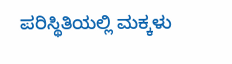ಪರಿಸ್ಥಿತಿಯಲ್ಲಿ ಮಕ್ಕಳು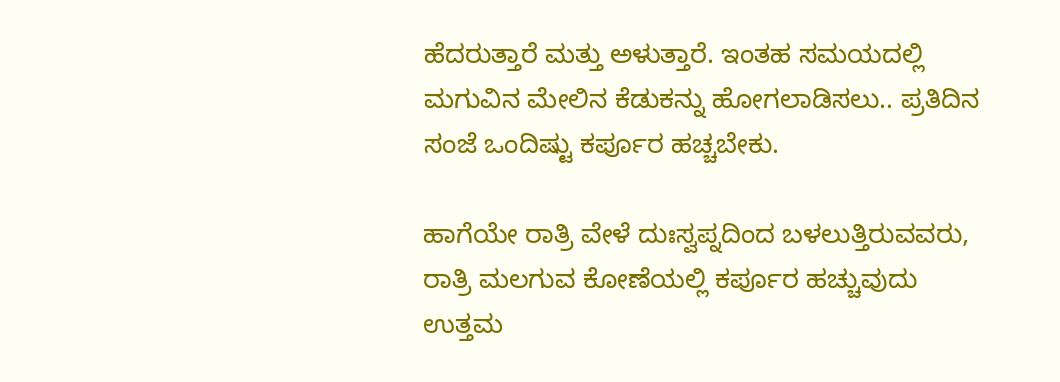ಹೆದರುತ್ತಾರೆ ಮತ್ತು ಅಳುತ್ತಾರೆ. ಇಂತಹ ಸಮಯದಲ್ಲಿ ಮಗುವಿನ ಮೇಲಿನ ಕೆಡುಕನ್ನು ಹೋಗಲಾಡಿಸಲು.. ಪ್ರತಿದಿನ ಸಂಜೆ ಒಂದಿಷ್ಟು ಕರ್ಪೂರ ಹಚ್ಚಬೇಕು.

ಹಾಗೆಯೇ ರಾತ್ರಿ ವೇಳೆ ದುಃಸ್ವಪ್ನದಿಂದ ಬಳಲುತ್ತಿರುವವರು, ರಾತ್ರಿ ಮಲಗುವ ಕೋಣೆಯಲ್ಲಿ ಕರ್ಪೂರ ಹಚ್ಚುವುದು ಉತ್ತಮ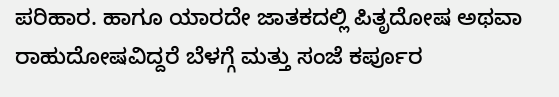ಪರಿಹಾರ. ಹಾಗೂ ಯಾರದೇ ಜಾತಕದಲ್ಲಿ ಪಿತೃದೋಷ ಅಥವಾ ರಾಹುದೋಷವಿದ್ದರೆ ಬೆಳಗ್ಗೆ ಮತ್ತು ಸಂಜೆ ಕರ್ಪೂರ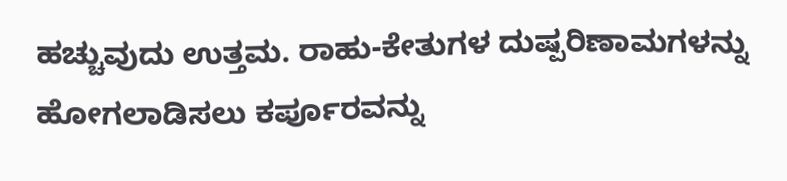ಹಚ್ಚುವುದು ಉತ್ತಮ. ರಾಹು-ಕೇತುಗಳ ದುಷ್ಪರಿಣಾಮಗಳನ್ನು ಹೋಗಲಾಡಿಸಲು ಕರ್ಪೂರವನ್ನು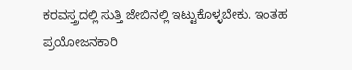ಕರವಸ್ತ್ರದಲ್ಲಿ ಸುತ್ತಿ ಜೇಬಿನಲ್ಲಿ ಇಟ್ಟುಕೊಳ್ಳಬೇಕು. ಇಂತಹ ಪ್ರಯೋಜನಕಾರಿ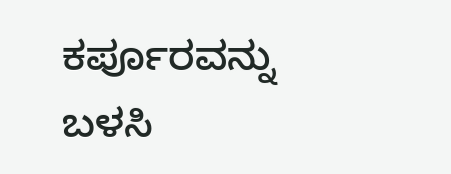ಕರ್ಪೂರವನ್ನು ಬಳಸಿ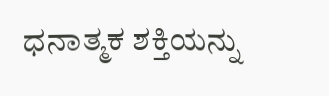ಧನಾತ್ಮಕ ಶಕ್ತಿಯನ್ನು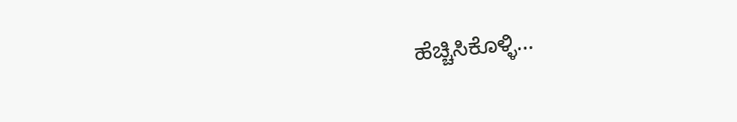ಹೆಚ್ಚಿಸಿಕೊಳ್ಳಿ…